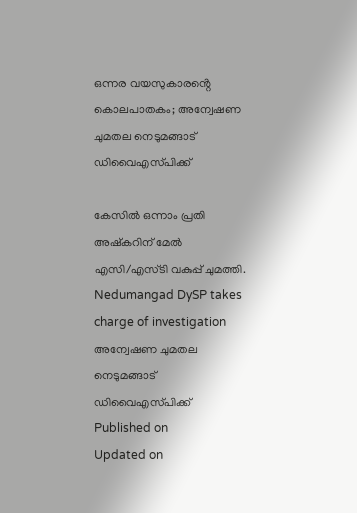ഒന്നര വയസുകാരൻ്റെ കൊലപാതകം; അന്വേഷണ ചുമതല നെടുമങ്ങാട് ഡിവൈഎസ്‌പിക്ക്

കേസിൽ ഒന്നാം പ്രതി അഷ്കറിന് മേൽ എസി/എസ്‌ടി വകുപ്പ് ചുമത്തി.
Nedumangad DySP takes charge of investigation
അന്വേഷണ ചുമതല നെടുമങ്ങാട് ഡിവൈഎസ്‌പിക്ക്
Published on
Updated on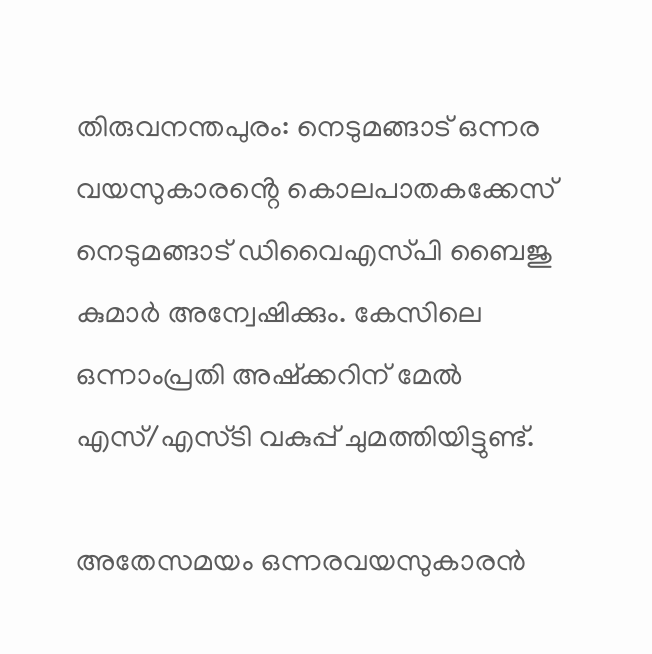തിരുവനന്തപുരം: നെടുമങ്ങാട് ഒന്നര വയസുകാരൻ്റെ കൊലപാതകക്കേസ് നെടുമങ്ങാട് ഡിവൈഎസ്‌പി ബൈജു കുമാർ അന്വേഷിക്കും. കേസിലെ ഒന്നാംപ്രതി അഷ്ക്കറിന് മേൽ എസ്/എസ്‌ടി വകുപ്പ് ചുമത്തിയിട്ടുണ്ട്.

അതേസമയം ഒന്നരവയസുകാരൻ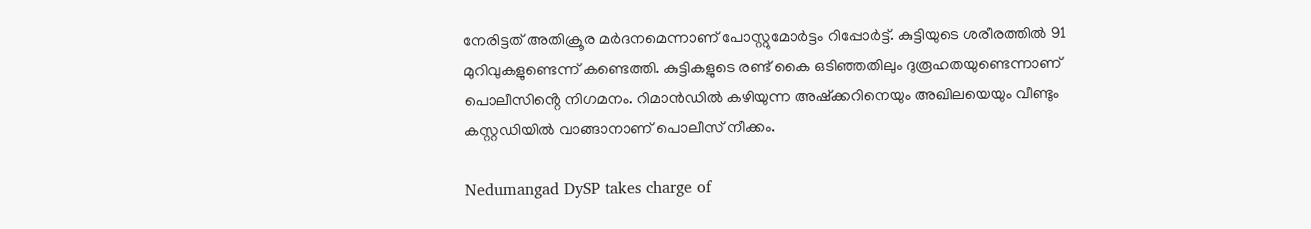നേരിട്ടത് അതിക്രൂര മർദനമെന്നാണ് പോസ്റ്റുമോർട്ടം റിപ്പോർട്ട്. കുട്ടിയുടെ ശരീരത്തിൽ 91 മുറിവുകളുണ്ടെന്ന് കണ്ടെത്തി. കുട്ടികളുടെ രണ്ട് കൈ ഒടിഞ്ഞതിലും ദുരൂഹതയുണ്ടെന്നാണ് പൊലീസിൻ്റെ നിഗമനം. റിമാൻഡിൽ കഴിയുന്ന അഷ്ക്കറിനെയും അഖിലയെയും വീണ്ടും കസ്റ്റഡിയിൽ വാങ്ങാനാണ് പൊലീസ് നീക്കം.

Nedumangad DySP takes charge of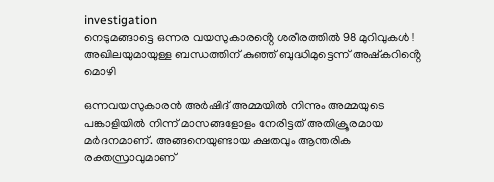investigation
നെടുമങ്ങാട്ടെ ഒന്നര വയസുകാരൻ്റെ ശരീരത്തില്‍ 98 മുറിവുകള്‍ ! അഖിലയുമായുള്ള ബന്ധത്തിന് കുഞ്ഞ് ബുദ്ധിമുട്ടെന്ന് അഷ്‌കറിൻ്റെ മൊഴി

ഒന്നവയസുകാരൻ അർഷിദ് അമ്മയിൽ നിന്നും അമ്മയുടെ പങ്കാളിയിൽ നിന്ന് മാസങ്ങളോളം നേരിട്ടത് അതിക്രൂരമായ മർദനമാണ്. അങ്ങനെയുണ്ടായ ക്ഷതവും ആന്തരിക രക്തസ്രാവുമാണ്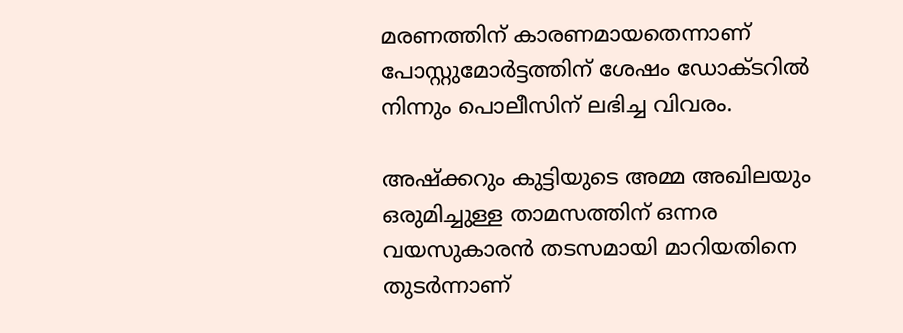മരണത്തിന് കാരണമായതെന്നാണ് പോസ്റ്റുമോർട്ടത്തിന് ശേഷം ഡോക്ടറിൽ നിന്നും പൊലീസിന് ലഭിച്ച വിവരം.

അഷ്ക്കറും കുട്ടിയുടെ അമ്മ അഖിലയും ഒരുമിച്ചുള്ള താമസത്തിന് ഒന്നര വയസുകാരൻ തടസമായി മാറിയതിനെ തുടർന്നാണ്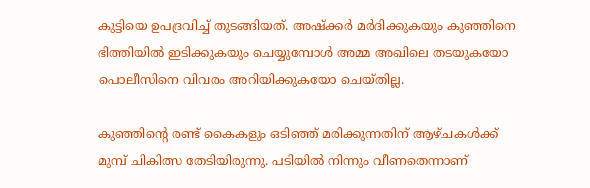കുട്ടിയെ ഉപദ്രവിച്ച് തുടങ്ങിയത്. അഷ്ക്കർ മർദിക്കുകയും കുഞ്ഞിനെ ഭിത്തിയിൽ ഇടിക്കുകയും ചെയ്യുമ്പോള്‍ അമ്മ അഖിലെ തടയുകയോ പൊലീസിനെ വിവരം അറിയിക്കുകയോ ചെയ്തില്ല.

കുഞ്ഞിന്‍റെ രണ്ട് കൈകളും ഒടിഞ്ഞ് മരിക്കുന്നതിന് ആഴ്ചകള്‍ക്ക് മുമ്പ് ചികിത്സ തേടിയിരുന്നു. പടിയിൽ നിന്നും വീണതെന്നാണ്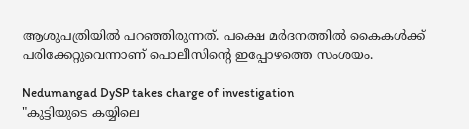ആശുപത്രിയിൽ പറഞ്ഞിരുന്നത്. പക്ഷെ മർദനത്തിൽ കൈകള്‍ക്ക് പരിക്കേറ്റുവെന്നാണ് പൊലീസിന്‍റെ ഇപ്പോഴത്തെ സംശയം.

Nedumangad DySP takes charge of investigation
"കുട്ടിയുടെ കയ്യിലെ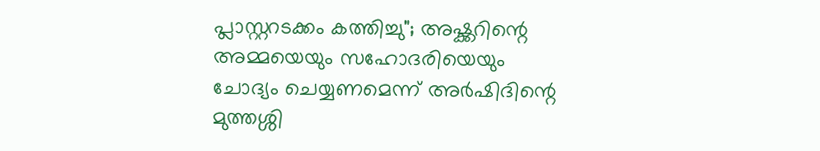പ്ലാസ്റ്ററടക്കം കത്തിച്ചു"; അഷ്ക്കറിന്റെ അമ്മയെയും സഹോദരിയെയും ചോദ്യം ചെയ്യണമെന്ന് അർഷിദിന്റെ മുത്തശ്ശി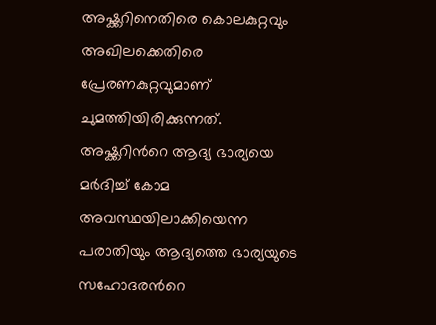അഷ്ക്കറിനെതിരെ കൊലകുറ്റവും അഖിലക്കെതിരെ പ്രേരണകുറ്റവുമാണ് ചുമത്തിയിരിക്കുന്നത്. അഷ്ക്കറിന്‍റെ ആദ്യ ഭാര്യയെ മർദിച്ച് കോമ അവസ്ഥയിലാക്കിയെന്ന പരാതിയും ആദ്യത്തെ ഭാര്യയുടെ സഹോദരന്‍റെ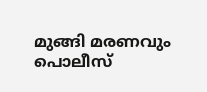മുങ്ങി മരണവും പൊലീസ്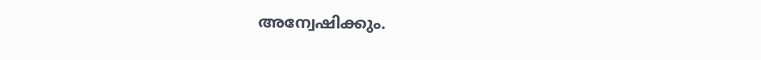അന്വേഷിക്കും.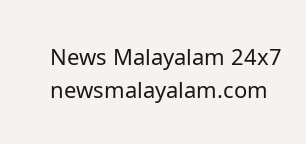News Malayalam 24x7
newsmalayalam.com